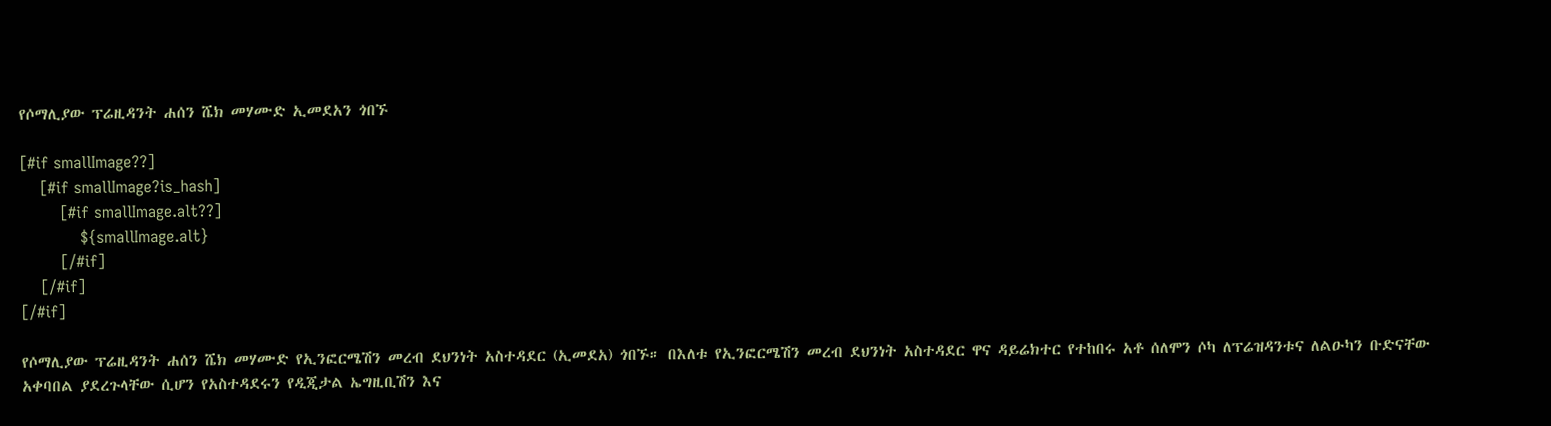የሶማሊያው ፕሬዚዳንት ሐሰን ሼክ መሃሙድ ኢመደአን ጎበኙ

[#if smallImage??]
    [#if smallImage?is_hash]
        [#if smallImage.alt??]
            ${smallImage.alt}
        [/#if]
    [/#if]
[/#if]

የሶማሊያው ፕሬዚዳንት ሐሰን ሼክ መሃሙድ የኢንፎርሜሽን መረብ ደህንነት አስተዳደር (ኢመደአ) ጎበኙ። በእለቱ የኢንፎርሜሽን መረብ ደህንነት አስተዳደር ዋና ዳይሬክተር የተከበሩ አቶ ሰለሞን ሶካ ለፕሬዝዳንቱና ለልዑካን ቡድናቸው አቀባበል ያደረጉላቸው ሲሆን የአስተዳደሩን የዲጂታል ኤግዚቢሽን እና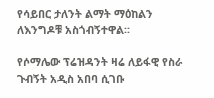የሳይበር ታለንት ልማት ማዕከልን ለእንግዶቹ አስጎብኝተዋል፡፡

የሶማሌው ፕሬዝዳንት ዛሬ ለይፋዊ የስራ ጉብኝት አዲስ አበባ ሲገቡ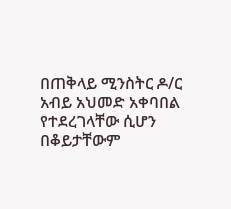በጠቅላይ ሚንስትር ዶ/ር አብይ አህመድ አቀባበል የተደረገላቸው ሲሆን በቆይታቸውም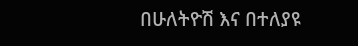በሁለትዮሽ እና በተለያዩ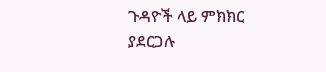ጉዳዮች ላይ ምክክር ያደርጋሉ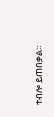ተብሎ ይጠበቃል።